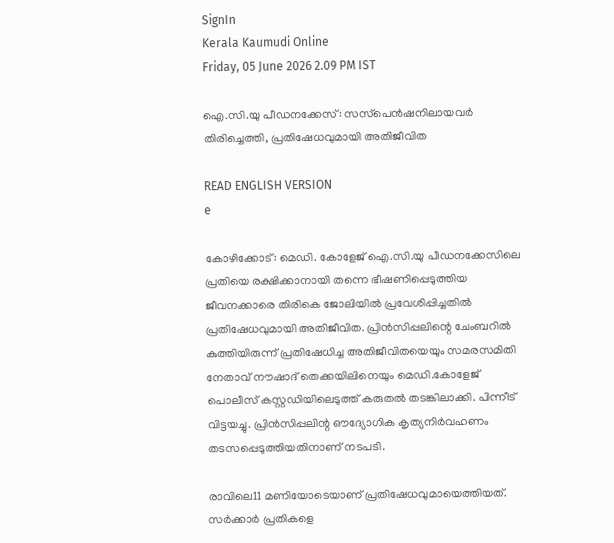SignIn
Kerala Kaumudi Online
Friday, 05 June 2026 2.09 PM IST

ഐ.സി.യു പീഡനക്കേസ്: സസ്‌പെൻഷനിലായവർ തിരിച്ചെത്തി, പ്രതിഷേധവുമായി അതിജീവിത

READ ENGLISH VERSION
e

കോഴിക്കോട്: മെഡി. കോളേജ് ഐ.സി.യു പീഡനക്കേസിലെ പ്രതിയെ രക്ഷിക്കാനായി തന്നെ ഭീഷണിപ്പെടുത്തിയ ജീവനക്കാരെ തിരികെ ജോലിയിൽ പ്രവേശിപ്പിച്ചതിൽ പ്രതിഷേധവുമായി അതിജീവിത. പ്രിൻസിപ്പലിന്റെ ചേംബറിൽ കുത്തിയിരുന്ന് പ്രതിഷേധിച്ച അതിജീവിതയെയും സമരസമിതി നേതാവ് നൗഷാദ് തെക്കയിലിനെയും മെഡി.കോളേജ് പൊലീസ് കസ്റ്റഡിയിലെടുത്ത് കരുതൽ തടങ്കിലാക്കി. പിന്നീട് വിട്ടയച്ചു. പ്രിൻസിപ്പലിന്റ ഔദ്യോഗിക കൃത്യനി‌ർവഹണം തടസപ്പെടുത്തിയതിനാണ് നടപടി.

രാവിലെ11 മണിയോടെയാണ് പ്രതിഷേധവുമായെത്തിയത്. സർക്കാർ പ്രതികളെ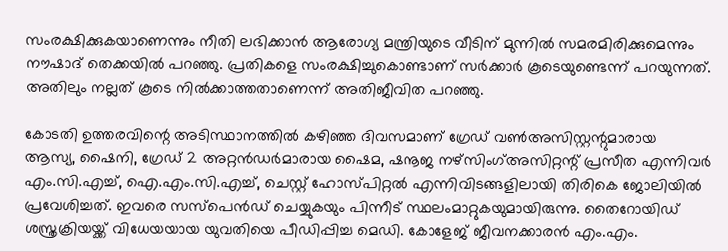സംരക്ഷിക്കുകയാണെന്നും നീതി ലഭിക്കാൻ ആരോഗ്യ മന്ത്രിയുടെ വീടിന് മുന്നിൽ സമരമിരിക്കുമെന്നും നൗഷാദ് തെക്കയിൽ പറഞ്ഞു. പ്രതികളെ സംരക്ഷിച്ചുകൊണ്ടാണ് സർക്കാർ കൂടെയുണ്ടെന്ന് പറയുന്നത്. അതിലും നല്ലത് കൂടെ നിൽക്കാത്തതാണെന്ന് അതിജീവിത പറഞ്ഞു.

കോടതി ഉത്തരവിന്റെ അടിസ്ഥാനത്തിൽ കഴിഞ്ഞ ദിവസമാണ് ഗ്രേഡ് വൺഅസിസ്റ്റന്റുമാരായ ആസ്യ, ഷൈനി, ഗ്രേഡ് 2 അറ്റൻഡർമാരായ ഷൈമ, ഷനൂജ നഴ്‌സിംഗ്അസിറ്റന്റ് പ്രസീത എന്നിവർ എം.സി.എച്ച്, ഐ.എം.സി.എച്ച്, ചെസ്റ്റ് ഹോസ്പിറ്റൽ എന്നിവിടങ്ങളിലായി തിരികെ ജോലിയിൽ പ്രവേശിച്ചത്. ഇവരെ സസ്‌പെൻഡ് ചെയ്യുകയും പിന്നീട് സ്ഥലംമാറ്റുകയുമായിരുന്നു. തൈറോയിഡ് ശസ്ത്രക്രിയയ്ക്ക് വിധേയയായ യുവതിയെ പീഡിപ്പിച്ച മെഡി. കോളേജ് ജീവനക്കാരൻ എം.എം.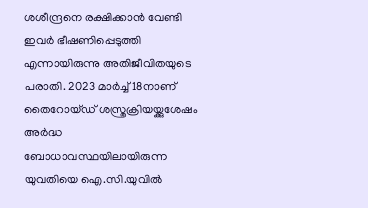ശശീന്ദ്രനെ രക്ഷിക്കാൻ വേണ്ടി ഇവർ ഭീഷണിപ്പെടുത്തി എന്നായിരുന്നു അതിജീവിതയുടെ പരാതി. 2023 മാർച്ച് 18നാണ് തൈറോയ്ഡ് ശസ്ത്രക്രിയയ്ക്കുശേഷം അർദ്ധ ബോധാവസ്ഥയിലായിരുന്ന യുവതിയെ ഐ.സി.യുവിൽ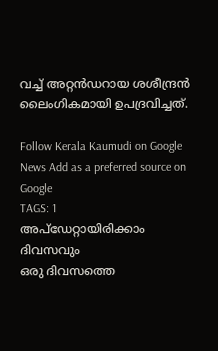വച്ച് അറ്റൻഡറായ ശശീന്ദ്രൻ ലൈംഗികമായി ഉപദ്രവിച്ചത്.

Follow Kerala Kaumudi on Google News Add as a preferred source on Google
TAGS: 1
അപ്ഡേറ്റായിരിക്കാം ദിവസവും
ഒരു ദിവസത്തെ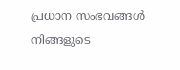പ്രധാന സംഭവങ്ങൾ നിങ്ങളുടെ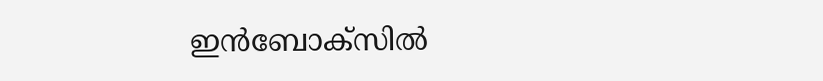ഇൻബോക്സിൽ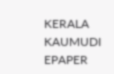KERALA KAUMUDI EPAPER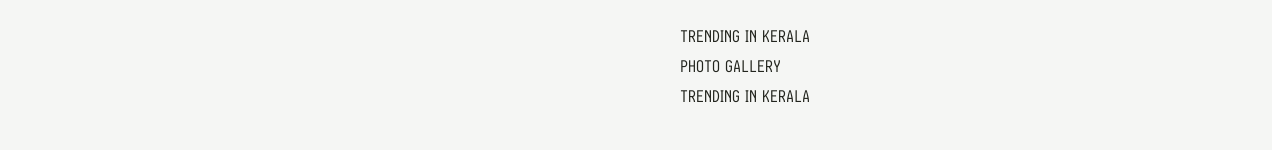TRENDING IN KERALA
PHOTO GALLERY
TRENDING IN KERALA